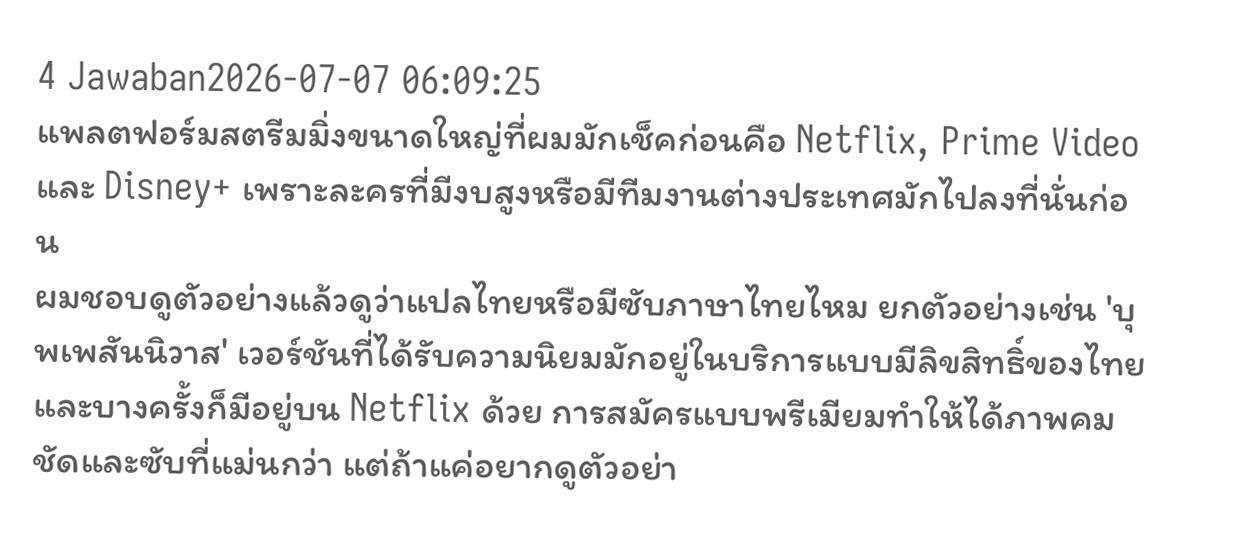4 Jawaban2026-07-07 06:09:25
แพลตฟอร์มสตรีมมิ่งขนาดใหญ่ที่ผมมักเช็คก่อนคือ Netflix, Prime Video และ Disney+ เพราะละครที่มีงบสูงหรือมีทีมงานต่างประเทศมักไปลงที่นั่นก่อน
ผมชอบดูตัวอย่างแล้วดูว่าแปลไทยหรือมีซับภาษาไทยไหม ยกตัวอย่างเช่น 'บุพเพสันนิวาส' เวอร์ชันที่ได้รับความนิยมมักอยู่ในบริการแบบมีลิขสิทธิ์ของไทยและบางครั้งก็มีอยู่บน Netflix ด้วย การสมัครแบบพรีเมียมทำให้ได้ภาพคมชัดและซับที่แม่นกว่า แต่ถ้าแค่อยากดูตัวอย่า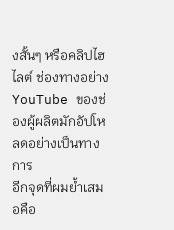งสั้นๆ หรือคลิปไฮไลต์ ช่องทางอย่าง YouTube ของช่องผู้ผลิตมักอัปโหลดอย่างเป็นทางการ
อีกจุดที่ผมย้ำเสมอคือ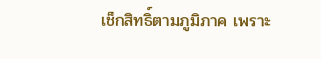เช็กสิทธิ์ตามภูมิภาค เพราะ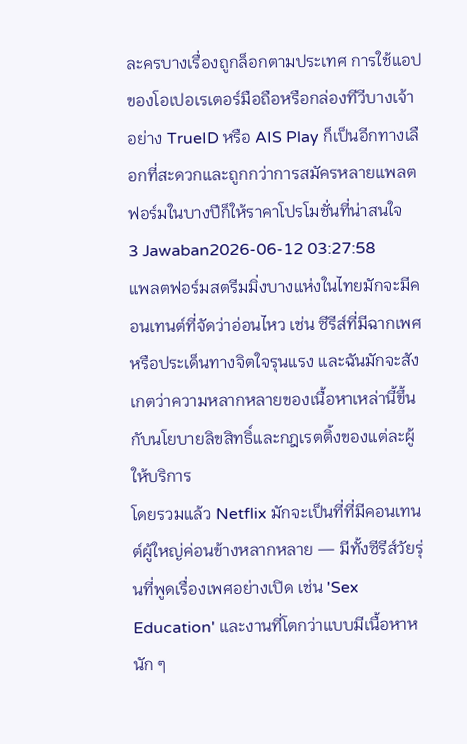ละครบางเรื่องถูกล็อกตามประเทศ การใช้แอปของโอเปอเรเตอร์มือถือหรือกล่องทีวีบางเจ้าอย่าง TrueID หรือ AIS Play ก็เป็นอีกทางเลือกที่สะดวกและถูกกว่าการสมัครหลายแพลตฟอร์มในบางปีก็ให้ราคาโปรโมชั่นที่น่าสนใจ
3 Jawaban2026-06-12 03:27:58
แพลตฟอร์มสตรีมมิ่งบางแห่งในไทยมักจะมีคอนเทนต์ที่จัดว่าอ่อนไหว เช่น ซีรีส์ที่มีฉากเพศหรือประเด็นทางจิตใจรุนแรง และฉันมักจะสังเกตว่าความหลากหลายของเนื้อหาเหล่านี้ขึ้นกับนโยบายลิขสิทธิ์และกฎเรตติ้งของแต่ละผู้ให้บริการ
โดยรวมแล้ว Netflix มักจะเป็นที่ที่มีคอนเทนต์ผู้ใหญ่ค่อนข้างหลากหลาย — มีทั้งซีรีส์วัยรุ่นที่พูดเรื่องเพศอย่างเปิด เช่น 'Sex Education' และงานที่โตกว่าแบบมีเนื้อหาหนัก ๆ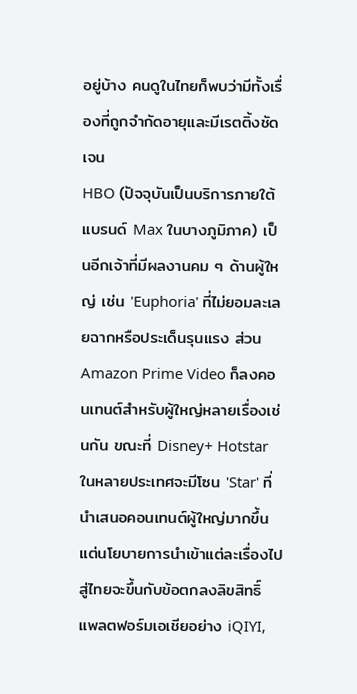อยู่บ้าง คนดูในไทยก็พบว่ามีทั้งเรื่องที่ถูกจำกัดอายุและมีเรตติ้งชัดเจน
HBO (ปัจจุบันเป็นบริการภายใต้แบรนด์ Max ในบางภูมิภาค) เป็นอีกเจ้าที่มีผลงานคม ๆ ด้านผู้ใหญ่ เช่น 'Euphoria' ที่ไม่ยอมละเลยฉากหรือประเด็นรุนแรง ส่วน Amazon Prime Video ก็ลงคอนเทนต์สำหรับผู้ใหญ่หลายเรื่องเช่นกัน ขณะที่ Disney+ Hotstar ในหลายประเทศจะมีโซน 'Star' ที่นำเสนอคอนเทนต์ผู้ใหญ่มากขึ้น แต่นโยบายการนำเข้าแต่ละเรื่องไปสู่ไทยจะขึ้นกับข้อตกลงลิขสิทธิ์
แพลตฟอร์มเอเชียอย่าง iQIYI,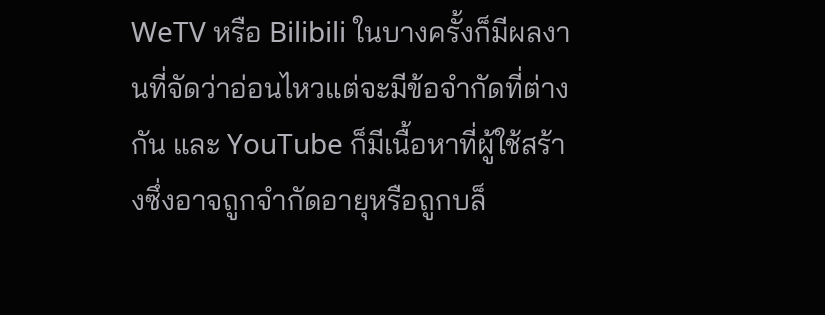WeTV หรือ Bilibili ในบางครั้งก็มีผลงานที่จัดว่าอ่อนไหวแต่จะมีข้อจำกัดที่ต่างกัน และ YouTube ก็มีเนื้อหาที่ผู้ใช้สร้างซึ่งอาจถูกจำกัดอายุหรือถูกบล็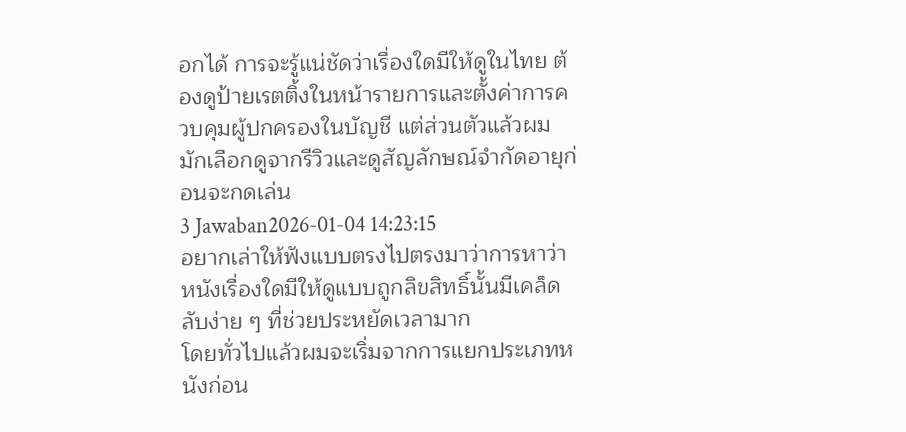อกได้ การจะรู้แน่ชัดว่าเรื่องใดมีให้ดูในไทย ต้องดูป้ายเรตติ้งในหน้ารายการและตั้งค่าการควบคุมผู้ปกครองในบัญชี แต่ส่วนตัวแล้วผมมักเลือกดูจากรีวิวและดูสัญลักษณ์จำกัดอายุก่อนจะกดเล่น
3 Jawaban2026-01-04 14:23:15
อยากเล่าให้ฟังแบบตรงไปตรงมาว่าการหาว่าหนังเรื่องใดมีให้ดูแบบถูกลิขสิทธิ์นั้นมีเคล็ดลับง่าย ๆ ที่ช่วยประหยัดเวลามาก
โดยทั่วไปแล้วผมจะเริ่มจากการแยกประเภทหนังก่อน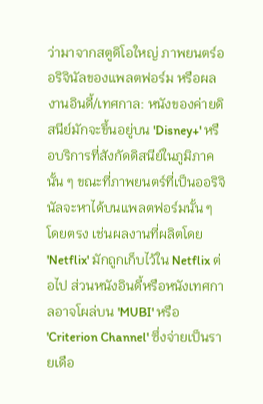ว่ามาจากสตูดิโอใหญ่ ภาพยนตร์ออริจินัลของแพลตฟอร์ม หรือผลงานอินดี้/เทศกาล: หนังของค่ายดิสนีย์มักจะขึ้นอยู่บน 'Disney+' หรือบริการที่สังกัดดิสนีย์ในภูมิภาคนั้น ๆ ขณะที่ภาพยนตร์ที่เป็นออริจินัลจะหาได้บนแพลตฟอร์มนั้น ๆ โดยตรง เช่นผลงานที่ผลิตโดย 'Netflix' มักถูกเก็บไว้ใน Netflix ต่อไป ส่วนหนังอินดี้หรือหนังเทศกาลอาจโผล่บน 'MUBI' หรือ 'Criterion Channel' ซึ่งจ่ายเป็นรายเดือ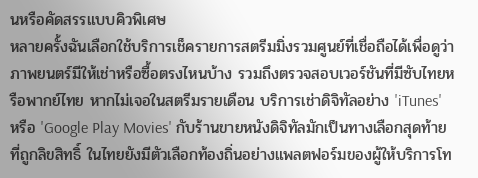นหรือคัดสรรแบบคิวพิเศษ
หลายครั้งฉันเลือกใช้บริการเช็ครายการสตรีมมิ่งรวมศูนย์ที่เชื่อถือได้เพื่อดูว่าภาพยนตร์มีให้เช่าหรือซื้อตรงไหนบ้าง รวมถึงตรวจสอบเวอร์ชันที่มีซับไทยหรือพากย์ไทย หากไม่เจอในสตรีมรายเดือน บริการเช่าดิจิทัลอย่าง 'iTunes' หรือ 'Google Play Movies' กับร้านขายหนังดิจิทัลมักเป็นทางเลือกสุดท้ายที่ถูกลิขสิทธิ์ ในไทยยังมีตัวเลือกท้องถิ่นอย่างแพลตฟอร์มของผู้ให้บริการโท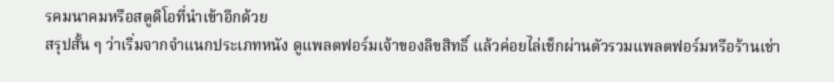รคมนาคมหรือสตูดิโอที่นำเข้าอีกด้วย
สรุปสั้น ๆ ว่าเริ่มจากจำแนกประเภทหนัง ดูแพลตฟอร์มเจ้าของลิขสิทธิ์ แล้วค่อยไล่เช็กผ่านตัวรวมแพลตฟอร์มหรือร้านเช่า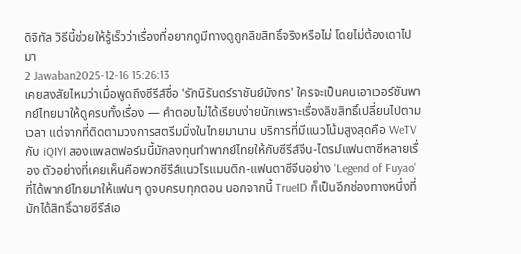ดิจิทัล วิธีนี้ช่วยให้รู้เร็วว่าเรื่องที่อยากดูมีทางดูถูกลิขสิทธิ์จริงหรือไม่ โดยไม่ต้องเดาไปมา
2 Jawaban2025-12-16 15:26:13
เคยสงสัยไหมว่าเมื่อพูดถึงซีรีส์ชื่อ 'รักนิรันดร์ราชันย์มังกร' ใครจะเป็นคนเอาเวอร์ชันพากย์ไทยมาให้ดูครบทั้งเรื่อง — คำตอบไม่ได้เรียบง่ายนักเพราะเรื่องลิขสิทธิ์เปลี่ยนไปตามเวลา แต่จากที่ติดตามวงการสตรีมมิ่งในไทยมานาน บริการที่มีแนวโน้มสูงสุดคือ WeTV กับ iQIYI สองแพลตฟอร์มนี้มักลงทุนทำพากย์ไทยให้กับซีรีส์จีน-ไตรม์แฟนตาซีหลายเรื่อง ตัวอย่างที่เคยเห็นคือพวกซีรีส์แนวโรแมนติก-แฟนตาซีจีนอย่าง 'Legend of Fuyao' ที่ได้พากย์ไทยมาให้แฟนๆ ดูจบครบทุกตอน นอกจากนี้ TrueID ก็เป็นอีกช่องทางหนึ่งที่มักได้สิทธิ์ฉายซีรีส์เอ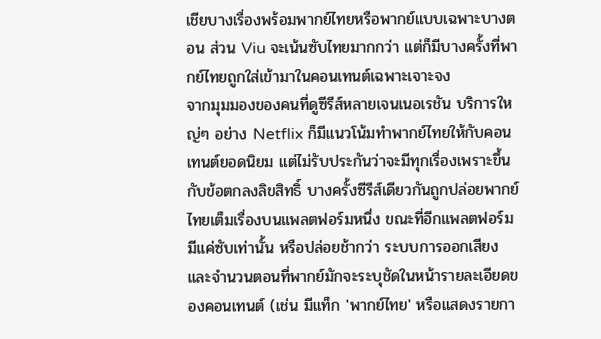เชียบางเรื่องพร้อมพากย์ไทยหรือพากย์แบบเฉพาะบางตอน ส่วน Viu จะเน้นซับไทยมากกว่า แต่ก็มีบางครั้งที่พากย์ไทยถูกใส่เข้ามาในคอนเทนต์เฉพาะเจาะจง
จากมุมมองของคนที่ดูซีรีส์หลายเจนเนอเรชัน บริการใหญ่ๆ อย่าง Netflix ก็มีแนวโน้มทำพากย์ไทยให้กับคอนเทนต์ยอดนิยม แต่ไม่รับประกันว่าจะมีทุกเรื่องเพราะขึ้นกับข้อตกลงลิขสิทธิ์ บางครั้งซีรีส์เดียวกันถูกปล่อยพากย์ไทยเต็มเรื่องบนแพลตฟอร์มหนึ่ง ขณะที่อีกแพลตฟอร์มมีแค่ซับเท่านั้น หรือปล่อยช้ากว่า ระบบการออกเสียงและจำนวนตอนที่พากย์มักจะระบุชัดในหน้ารายละเอียดของคอนเทนต์ (เช่น มีแท็ก 'พากย์ไทย' หรือแสดงรายกา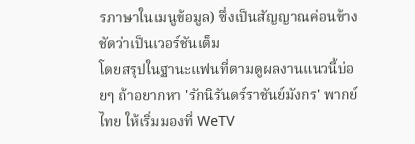รภาษาในเมนูข้อมูล) ซึ่งเป็นสัญญาณค่อนข้างชัดว่าเป็นเวอร์ชันเต็ม
โดยสรุปในฐานะแฟนที่ตามดูผลงานแนวนี้บ่อยๆ ถ้าอยากหา 'รักนิรันดร์ราชันย์มังกร' พากย์ไทย ให้เริ่มมองที่ WeTV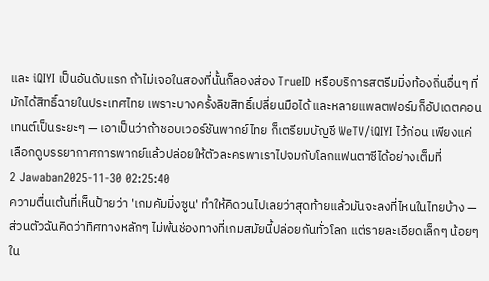และ iQIYI เป็นอันดับแรก ถ้าไม่เจอในสองที่นั้นก็ลองส่อง TrueID หรือบริการสตรีมมิ่งท้องถิ่นอื่นๆ ที่มักได้สิทธิ์ฉายในประเทศไทย เพราะบางครั้งลิขสิทธิ์เปลี่ยนมือได้ และหลายแพลตฟอร์มก็อัปเดตคอนเทนต์เป็นระยะๆ — เอาเป็นว่าถ้าชอบเวอร์ชันพากย์ไทย ก็เตรียมบัญชี WeTV/iQIYI ไว้ก่อน เพียงแค่เลือกดูบรรยากาศการพากย์แล้วปล่อยให้ตัวละครพาเราไปจมกับโลกแฟนตาซีได้อย่างเต็มที่
2 Jawaban2025-11-30 02:25:40
ความตื่นเต้นที่เห็นป้ายว่า 'เกมคัมมิ่งซูน' ทำให้คิดวนไปเลยว่าสุดท้ายแล้วมันจะลงที่ไหนในไทยบ้าง — ส่วนตัวฉันคิดว่าทิศทางหลักๆ ไม่พ้นช่องทางที่เกมสมัยนี้ปล่อยกันทั่วโลก แต่รายละเอียดเล็กๆ น้อยๆ ใน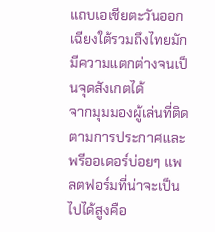แถบเอเชียตะวันออกเฉียงใต้รวมถึงไทยมักมีความแตกต่างจนเป็นจุดสังเกตได้
จากมุมมองผู้เล่นที่ติดตามการประกาศและพรีออเดอร์บ่อยๆ แพลตฟอร์มที่น่าจะเป็นไปได้สูงคือ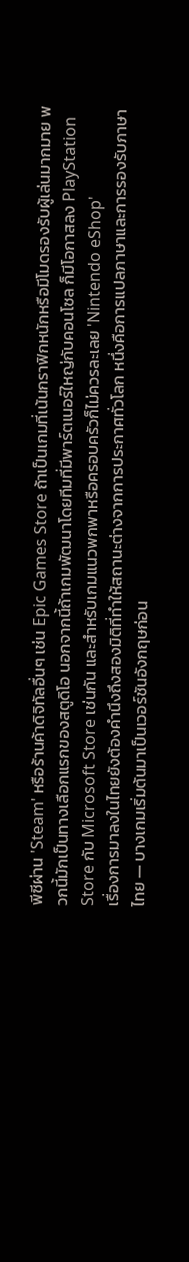พีซีผ่าน 'Steam' หรือร้านค้าดิจิทัลอื่นๆ เช่น Epic Games Store ถ้าเป็นเกมที่เน้นกราฟิกหนักหรือมีโมดรองรับผู้เล่นมากมาย พวกนี้มักเป็นทางเลือกแรกของสตูดิโอ นอกจากนี้ถ้าเกมพัฒนาโดยทีมที่มีพาร์ตเนอร์ใหญ่กับคอนโซล ก็มีโอกาสลง PlayStation Store กับ Microsoft Store เช่นกัน และสำหรับเกมแนวพกพาหรือครอบครัวก็ไม่ควรละเลย 'Nintendo eShop'
เรื่องการมาลงในไทยยังต้องคำนึงถึงสองมิติที่ทำให้สถานะต่างจากการประกาศทั่วโลก หนึ่งคือการแปลภาษาและการรองรับภาษาไทย — บางเกมเริ่มต้นมาเป็นเวอร์ชันอังกฤษก่อน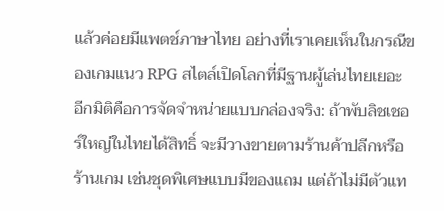แล้วค่อยมีแพตช์ภาษาไทย อย่างที่เราเคยเห็นในกรณีของเกมแนว RPG สไตล์เปิดโลกที่มีฐานผู้เล่นไทยเยอะ อีกมิติคือการจัดจำหน่ายแบบกล่องจริง: ถ้าพับลิชเชอร์ใหญ่ในไทยได้สิทธิ์ จะมีวางขายตามร้านค้าปลีกหรือร้านเกม เช่นชุดพิเศษแบบมีของแถม แต่ถ้าไม่มีตัวแท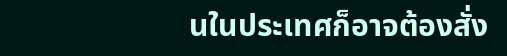นในประเทศก็อาจต้องสั่ง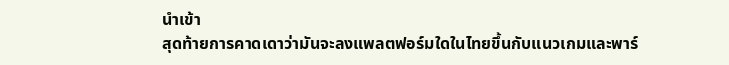นำเข้า
สุดท้ายการคาดเดาว่ามันจะลงแพลตฟอร์มใดในไทยขึ้นกับแนวเกมและพาร์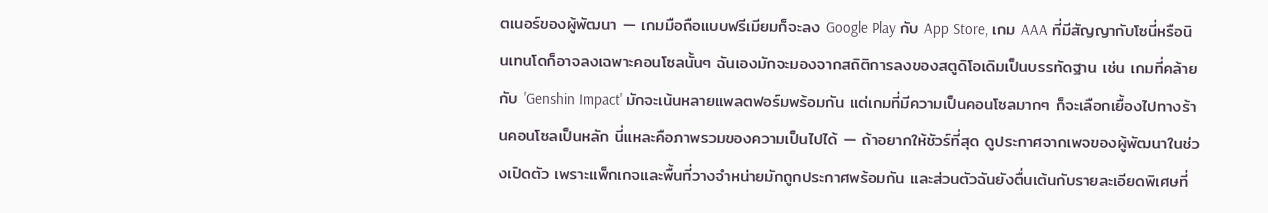ตเนอร์ของผู้พัฒนา — เกมมือถือแบบฟรีเมียมก็จะลง Google Play กับ App Store, เกม AAA ที่มีสัญญากับโซนี่หรือนินเทนโดก็อาจลงเฉพาะคอนโซลนั้นๆ ฉันเองมักจะมองจากสถิติการลงของสตูดิโอเดิมเป็นบรรทัดฐาน เช่น เกมที่คล้ายกับ 'Genshin Impact' มักจะเน้นหลายแพลตฟอร์มพร้อมกัน แต่เกมที่มีความเป็นคอนโซลมากๆ ก็จะเลือกเยื้องไปทางร้านคอนโซลเป็นหลัก นี่แหละคือภาพรวมของความเป็นไปได้ — ถ้าอยากให้ชัวร์ที่สุด ดูประกาศจากเพจของผู้พัฒนาในช่วงเปิดตัว เพราะแพ็กเกจและพื้นที่วางจำหน่ายมักถูกประกาศพร้อมกัน และส่วนตัวฉันยังตื่นเต้นกับรายละเอียดพิเศษที่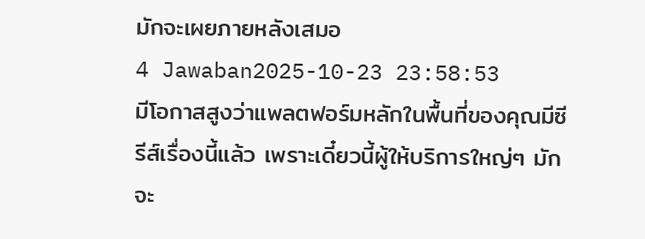มักจะเผยภายหลังเสมอ
4 Jawaban2025-10-23 23:58:53
มีโอกาสสูงว่าแพลตฟอร์มหลักในพื้นที่ของคุณมีซีรีส์เรื่องนี้แล้ว เพราะเดี๋ยวนี้ผู้ให้บริการใหญ่ๆ มักจะ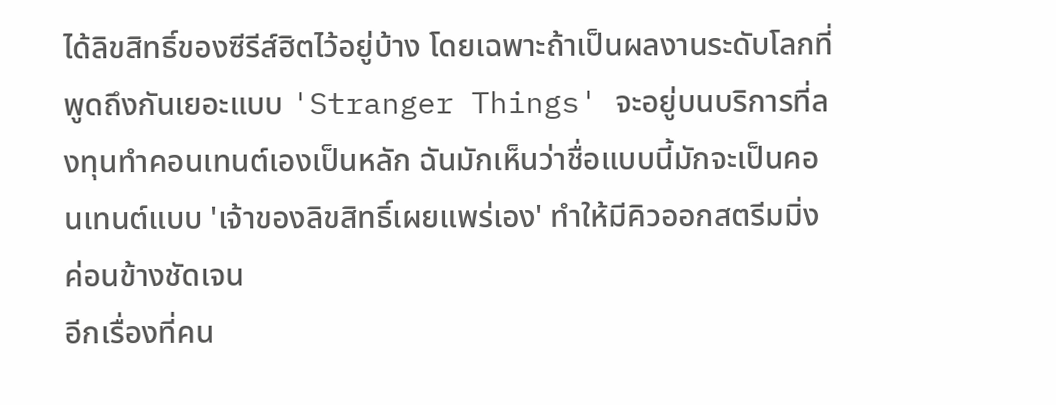ได้ลิขสิทธิ์ของซีรีส์ฮิตไว้อยู่บ้าง โดยเฉพาะถ้าเป็นผลงานระดับโลกที่พูดถึงกันเยอะแบบ 'Stranger Things' จะอยู่บนบริการที่ลงทุนทำคอนเทนต์เองเป็นหลัก ฉันมักเห็นว่าชื่อแบบนี้มักจะเป็นคอนเทนต์แบบ 'เจ้าของลิขสิทธิ์เผยแพร่เอง' ทำให้มีคิวออกสตรีมมิ่งค่อนข้างชัดเจน
อีกเรื่องที่คน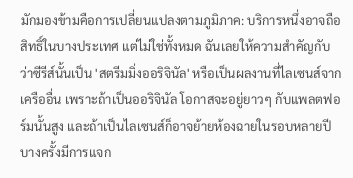มักมองข้ามคือการเปลี่ยนแปลงตามภูมิภาค: บริการหนึ่งอาจถือสิทธิ์ในบางประเทศ แต่ไม่ใช่ทั้งหมด ฉันเลยให้ความสำคัญกับว่าซีรีส์นั้นเป็น 'สตรีมมิ่งออริจินัล' หรือเป็นผลงานที่ไลเซนส์จากเครืออื่น เพราะถ้าเป็นออริจินัล โอกาสจะอยู่ยาวๆ กับแพลตฟอร์มนั้นสูง และถ้าเป็นไลเซนส์ก็อาจย้ายห้องฉายในรอบหลายปี บางครั้งมีการแจก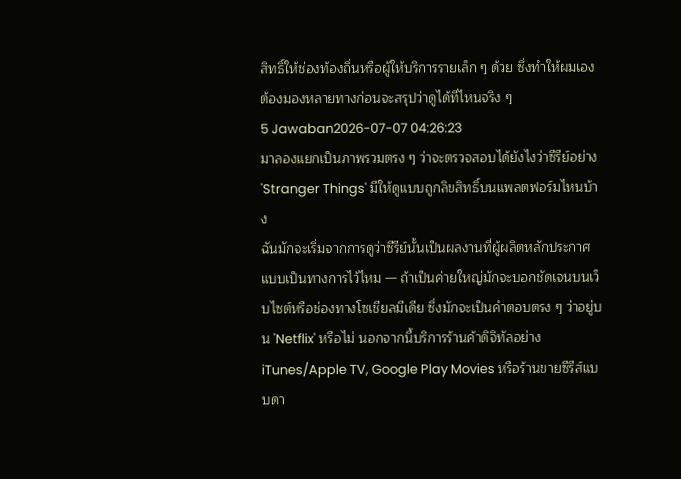สิทธิ์ให้ช่องท้องถิ่นหรือผู้ให้บริการรายเล็ก ๆ ด้วย ซึ่งทำให้ผมเองต้องมองหลายทางก่อนจะสรุปว่าดูได้ที่ไหนจริง ๆ
5 Jawaban2026-07-07 04:26:23
มาลองแยกเป็นภาพรวมตรง ๆ ว่าจะตรวจสอบได้ยังไงว่าซีรีย์อย่าง 'Stranger Things' มีให้ดูแบบถูกลิขสิทธิ์บนแพลตฟอร์มไหนบ้าง
ฉันมักจะเริ่มจากการดูว่าซีรีย์นั้นเป็นผลงานที่ผู้ผลิตหลักประกาศแบบเป็นทางการไว้ไหม — ถ้าเป็นค่ายใหญ่มักจะบอกชัดเจนบนเว็บไซต์หรือช่องทางโซเชียลมีเดีย ซึ่งมักจะเป็นคำตอบตรง ๆ ว่าอยู่บน 'Netflix' หรือไม่ นอกจากนี้บริการร้านค้าดิจิทัลอย่าง iTunes/Apple TV, Google Play Movies หรือร้านขายซีรีส์แบบดา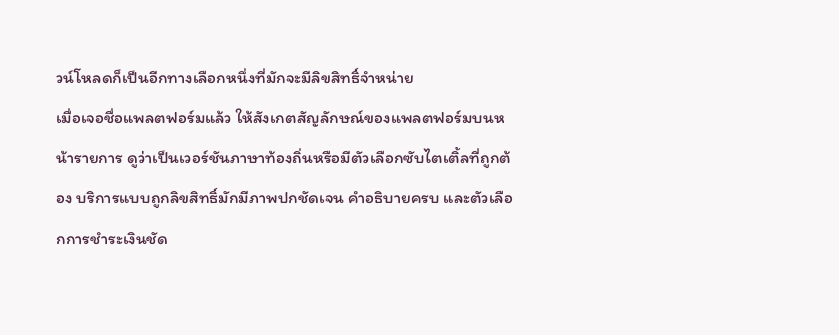วน์โหลดก็เป็นอีกทางเลือกหนึ่งที่มักจะมีลิขสิทธิ์จำหน่าย
เมื่อเจอชื่อแพลตฟอร์มแล้ว ให้สังเกตสัญลักษณ์ของแพลตฟอร์มบนหน้ารายการ ดูว่าเป็นเวอร์ชันภาษาท้องถิ่นหรือมีตัวเลือกซับไตเติ้ลที่ถูกต้อง บริการแบบถูกลิขสิทธิ์มักมีภาพปกชัดเจน คำอธิบายครบ และตัวเลือกการชำระเงินชัด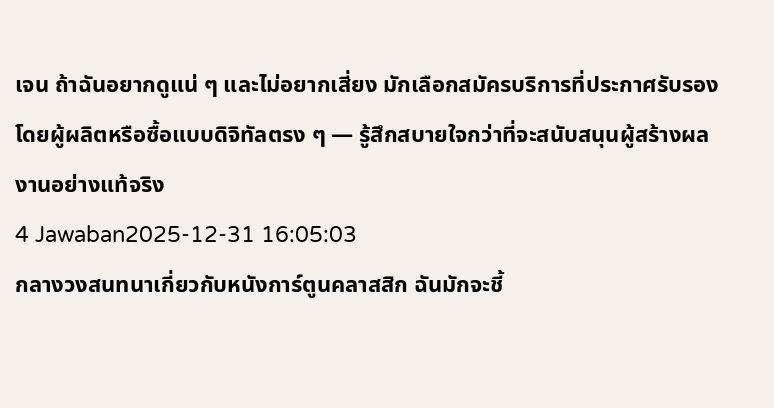เจน ถ้าฉันอยากดูแน่ ๆ และไม่อยากเสี่ยง มักเลือกสมัครบริการที่ประกาศรับรองโดยผู้ผลิตหรือซื้อแบบดิจิทัลตรง ๆ — รู้สึกสบายใจกว่าที่จะสนับสนุนผู้สร้างผลงานอย่างแท้จริง
4 Jawaban2025-12-31 16:05:03
กลางวงสนทนาเกี่ยวกับหนังการ์ตูนคลาสสิก ฉันมักจะชี้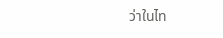ว่าในไท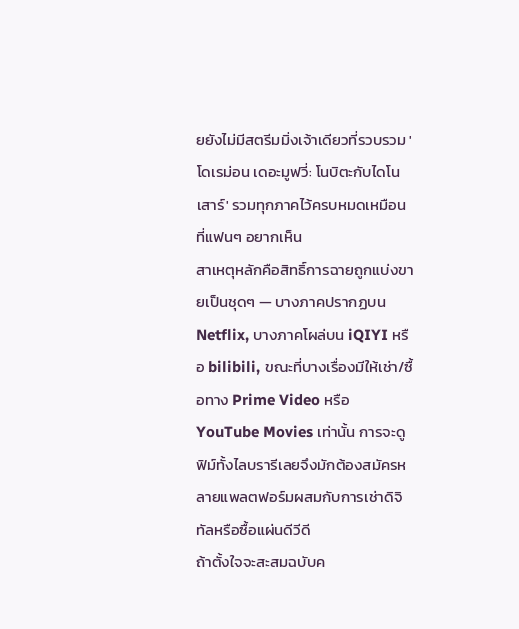ยยังไม่มีสตรีมมิ่งเจ้าเดียวที่รวบรวม 'โดเรม่อน เดอะมูฟวี่: โนบิตะกับไดโนเสาร์' รวมทุกภาคไว้ครบหมดเหมือนที่แฟนๆ อยากเห็น
สาเหตุหลักคือสิทธิ์การฉายถูกแบ่งขายเป็นชุดๆ — บางภาคปรากฏบน Netflix, บางภาคโผล่บน iQIYI หรือ bilibili, ขณะที่บางเรื่องมีให้เช่า/ซื้อทาง Prime Video หรือ YouTube Movies เท่านั้น การจะดูฟิม์ทั้งไลบรารีเลยจึงมักต้องสมัครหลายแพลตฟอร์มผสมกับการเช่าดิจิทัลหรือซื้อแผ่นดีวีดี
ถ้าตั้งใจจะสะสมฉบับค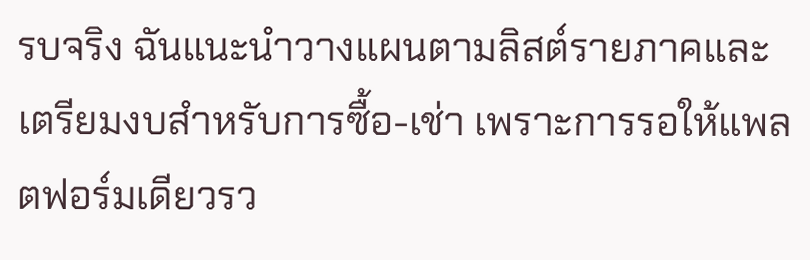รบจริง ฉันแนะนำวางแผนตามลิสต์รายภาคและเตรียมงบสำหรับการซื้อ-เช่า เพราะการรอให้แพลตฟอร์มเดียวรว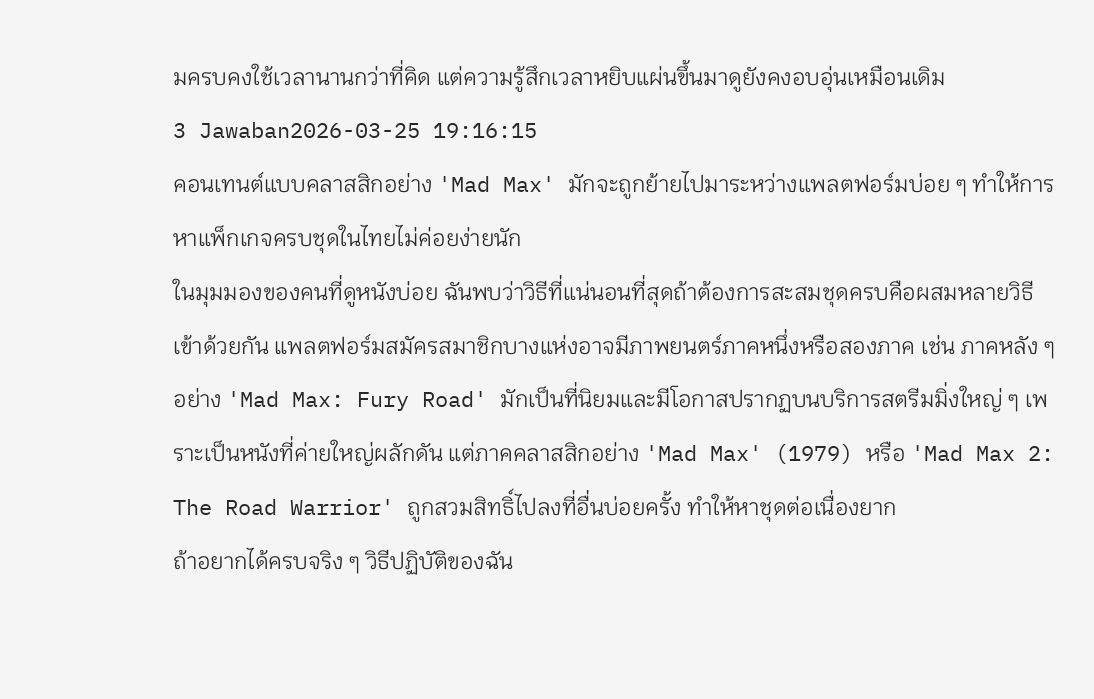มครบคงใช้เวลานานกว่าที่คิด แต่ความรู้สึกเวลาหยิบแผ่นขึ้นมาดูยังคงอบอุ่นเหมือนเดิม
3 Jawaban2026-03-25 19:16:15
คอนเทนต์แบบคลาสสิกอย่าง 'Mad Max' มักจะถูกย้ายไปมาระหว่างแพลตฟอร์มบ่อย ๆ ทำให้การหาแพ็กเกจครบชุดในไทยไม่ค่อยง่ายนัก
ในมุมมองของคนที่ดูหนังบ่อย ฉันพบว่าวิธีที่แน่นอนที่สุดถ้าต้องการสะสมชุดครบคือผสมหลายวิธีเข้าด้วยกัน แพลตฟอร์มสมัครสมาชิกบางแห่งอาจมีภาพยนตร์ภาคหนึ่งหรือสองภาค เช่น ภาคหลัง ๆ อย่าง 'Mad Max: Fury Road' มักเป็นที่นิยมและมีโอกาสปรากฏบนบริการสตรีมมิ่งใหญ่ ๆ เพราะเป็นหนังที่ค่ายใหญ่ผลักดัน แต่ภาคคลาสสิกอย่าง 'Mad Max' (1979) หรือ 'Mad Max 2: The Road Warrior' ถูกสวมสิทธิ์ไปลงที่อื่นบ่อยครั้ง ทำให้หาชุดต่อเนื่องยาก
ถ้าอยากได้ครบจริง ๆ วิธีปฏิบัติของฉัน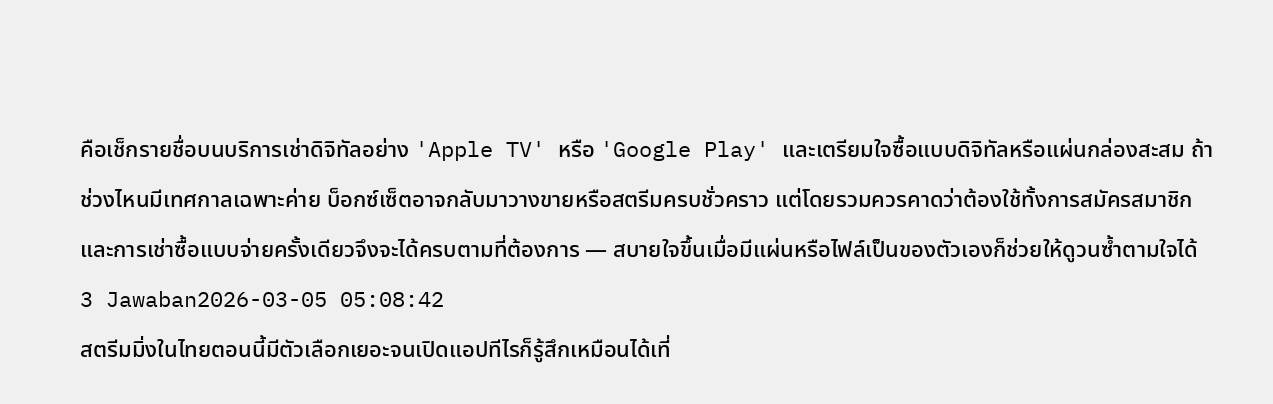คือเช็กรายชื่อบนบริการเช่าดิจิทัลอย่าง 'Apple TV' หรือ 'Google Play' และเตรียมใจซื้อแบบดิจิทัลหรือแผ่นกล่องสะสม ถ้าช่วงไหนมีเทศกาลเฉพาะค่าย บ็อกซ์เซ็ตอาจกลับมาวางขายหรือสตรีมครบชั่วคราว แต่โดยรวมควรคาดว่าต้องใช้ทั้งการสมัครสมาชิกและการเช่าซื้อแบบจ่ายครั้งเดียวจึงจะได้ครบตามที่ต้องการ — สบายใจขึ้นเมื่อมีแผ่นหรือไฟล์เป็นของตัวเองก็ช่วยให้ดูวนซ้ำตามใจได้
3 Jawaban2026-03-05 05:08:42
สตรีมมิ่งในไทยตอนนี้มีตัวเลือกเยอะจนเปิดแอปทีไรก็รู้สึกเหมือนได้เที่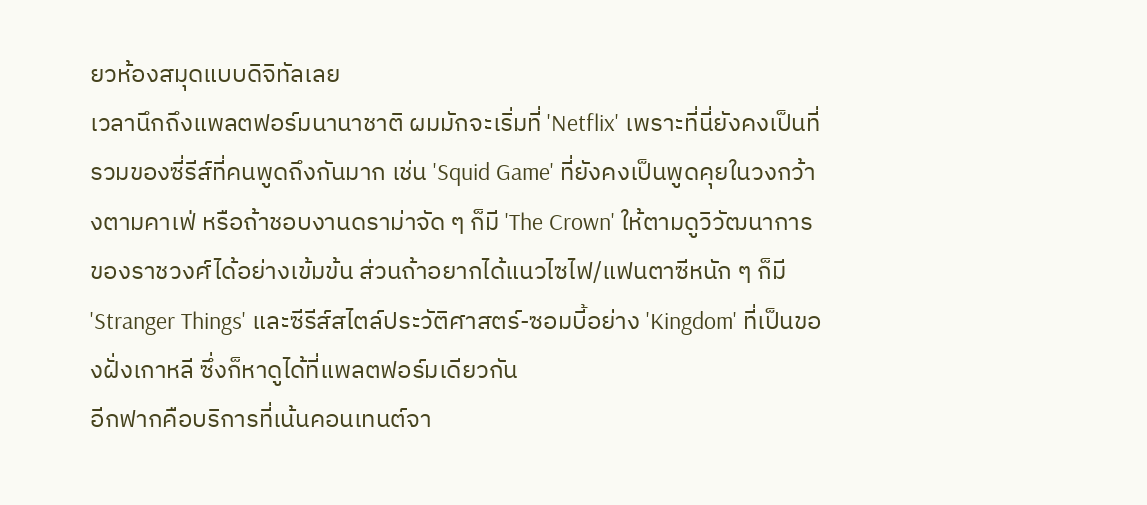ยวห้องสมุดแบบดิจิทัลเลย
เวลานึกถึงแพลตฟอร์มนานาชาติ ผมมักจะเริ่มที่ 'Netflix' เพราะที่นี่ยังคงเป็นที่รวมของซี่รีส์ที่คนพูดถึงกันมาก เช่น 'Squid Game' ที่ยังคงเป็นพูดคุยในวงกว้างตามคาเฟ่ หรือถ้าชอบงานดราม่าจัด ๆ ก็มี 'The Crown' ให้ตามดูวิวัฒนาการของราชวงศ์ได้อย่างเข้มข้น ส่วนถ้าอยากได้แนวไซไฟ/แฟนตาซีหนัก ๆ ก็มี 'Stranger Things' และซีรีส์สไตล์ประวัติศาสตร์-ซอมบี้อย่าง 'Kingdom' ที่เป็นของฝั่งเกาหลี ซึ่งก็หาดูได้ที่แพลตฟอร์มเดียวกัน
อีกฟากคือบริการที่เน้นคอนเทนต์จา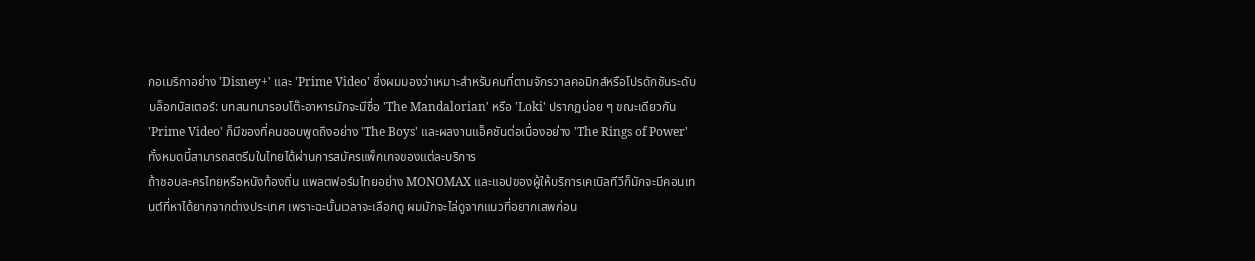กอเมริกาอย่าง 'Disney+' และ 'Prime Video' ซึ่งผมมองว่าเหมาะสำหรับคนที่ตามจักรวาลคอมิกส์หรือโปรดักชันระดับบล็อกบัสเตอร์: บทสนทนารอบโต๊ะอาหารมักจะมีชื่อ 'The Mandalorian' หรือ 'Loki' ปรากฏบ่อย ๆ ขณะเดียวกัน 'Prime Video' ก็มีของที่คนชอบพูดถึงอย่าง 'The Boys' และผลงานแอ็คชันต่อเนื่องอย่าง 'The Rings of Power' ทั้งหมดนี้สามารถสตรีมในไทยได้ผ่านการสมัครแพ็กเกจของแต่ละบริการ
ถ้าชอบละครไทยหรือหนังท้องถิ่น แพลตฟอร์มไทยอย่าง MONOMAX และแอปของผู้ให้บริการเคเบิลทีวีก็มักจะมีคอนเทนต์ที่หาได้ยากจากต่างประเทศ เพราะฉะนั้นเวลาจะเลือกดู ผมมักจะไล่ดูจากแนวที่อยากเสพก่อน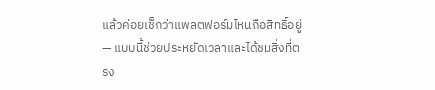แล้วค่อยเช็กว่าแพลตฟอร์มไหนถือสิทธิ์อยู่ — แบบนี้ช่วยประหยัดเวลาและได้ชมสิ่งที่ตรง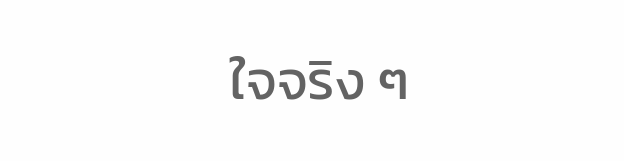ใจจริง ๆ